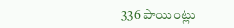336 పాయింట్లు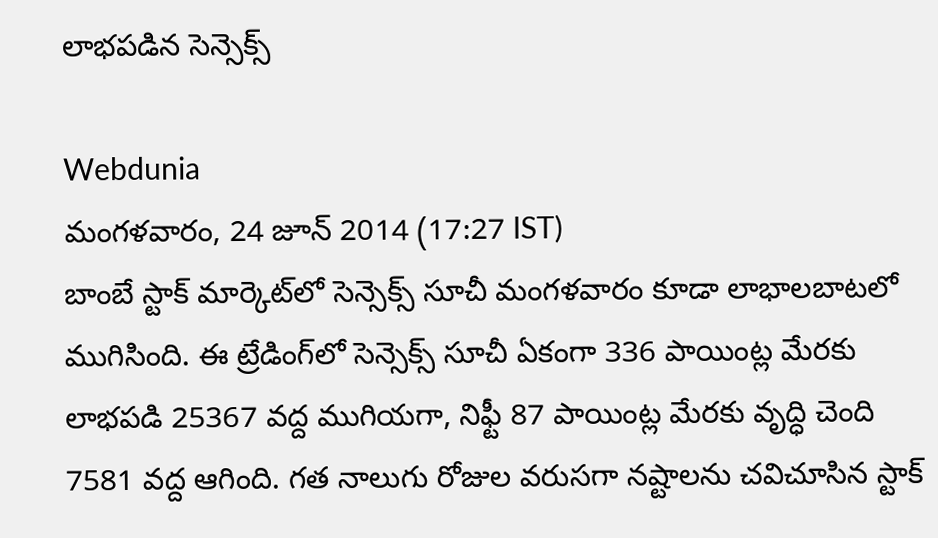లాభపడిన సెన్సెక్స్

Webdunia
మంగళవారం, 24 జూన్ 2014 (17:27 IST)
బాంబే స్టాక్ మార్కెట్‌లో సెన్సెక్స్ సూచీ మంగళవారం కూడా లాభాలబాటలో ముగిసింది. ఈ ట్రేడింగ్‌లో సెన్సెక్స్ సూచీ ఏకంగా 336 పాయింట్ల మేరకు లాభపడి 25367 వద్ద ముగియగా, నిఫ్టీ 87 పాయింట్ల మేరకు వృద్ధి చెంది 7581 వద్ద ఆగింది. గత నాలుగు రోజుల వరుసగా నష్టాలను చవిచూసిన స్టాక్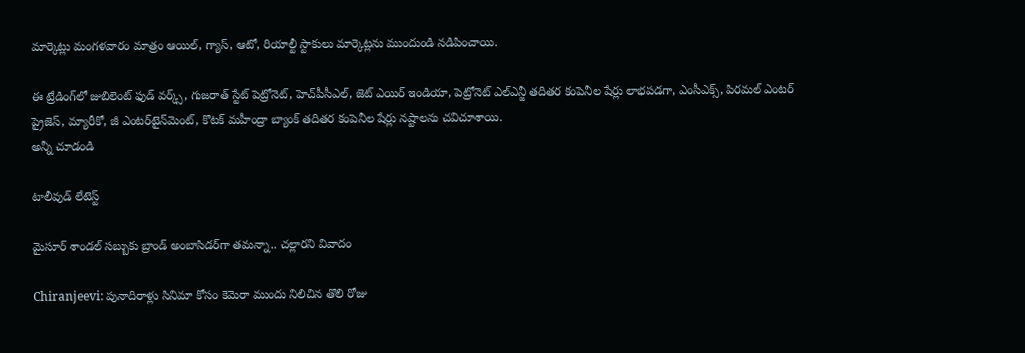మార్కెట్లు మంగళవారం మాత్రం ఆయిల్, గ్యాస్, ఆటో, రియాల్టీ స్టాకులు మార్కెట్లను ముందుండి నడిపించాయి.

ఈ ట్రేడింగ్‌లో జుబిలెంట్ ఫుడ్ వర్క్స్, గుజరాత్ స్టేట్ పెట్రోనెట్, హెచ్‌పీసీఎల్, జెట్ ఎయిర్ ఇండియా, పెట్రోనెట్ ఎల్ఎన్జీ తదితర కంపెనీల షేర్లు లాభపడగా, ఎంసీఎక్స్, పిరమల్ ఎంటర్ ప్రైజెస్, మ్యారీకో, జీ ఎంటర్‌టైన్‌మెంట్, కొటక్ మహీంద్రా బ్యాంక్ తదితర కంపెనీల షేర్లు నష్టాలను చవిచూశాయి.
అన్నీ చూడండి

టాలీవుడ్ లేటెస్ట్

మైసూర్ శాండల్ సబ్బుకు బ్రాండ్ అంబాసిడర్‌గా తమన్నా.. చల్లారని వివాదం

Chiranjeevi: పునాదిరాళ్లు సినిమా కోసం కెమెరా ముందు నిలిచిన తొలి రోజు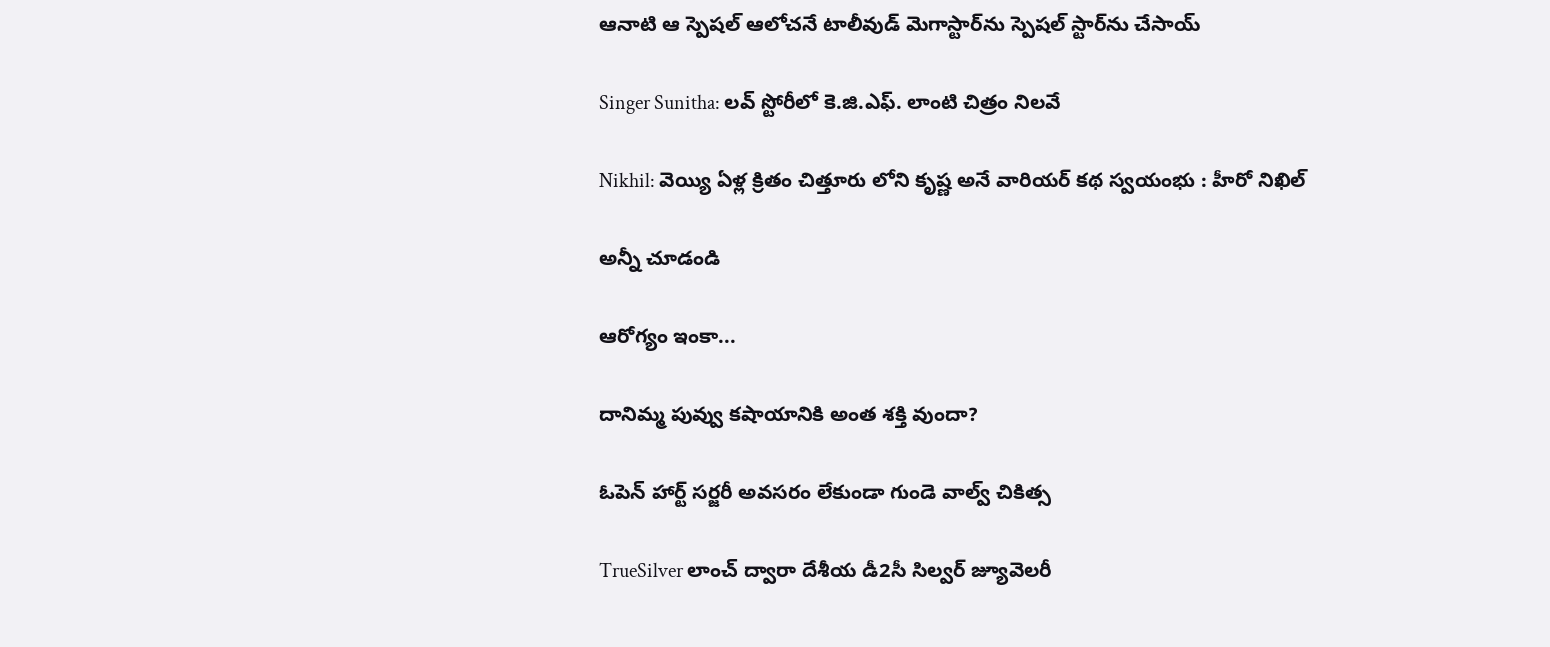ఆనాటి ఆ స్పెషల్ ఆలోచనే టాలీవుడ్ మెగాస్టార్‌ను స్పెషల్ స్టార్‌ను చేసాయ్

Singer Sunitha: లవ్ స్టోరీలో కె.జి.ఎఫ్. లాంటి చిత్రం నిలవే

Nikhil: వెయ్యి ఏళ్ల క్రితం చిత్తూరు లోని కృష్ణ అనే వారియర్ కథ స్వయంభు : హీరో నిఖిల్

అన్నీ చూడండి

ఆరోగ్యం ఇంకా...

దానిమ్మ పువ్వు కషాయానికి అంత శక్తి వుందా?

ఓపెన్ హార్ట్ సర్జరీ అవసరం లేకుండా గుండె వాల్వ్ చికిత్స

TrueSilver లాంచ్ ద్వారా దేశీయ డీ2సీ సిల్వర్ జ్యూవెలరీ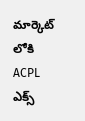మార్కెట్ లోకి ACPL ఎక్స్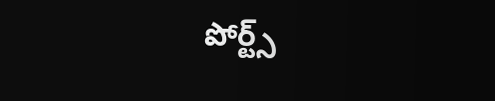పోర్ట్స్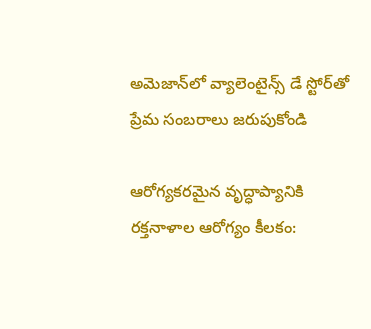అమెజాన్‌లో వ్యాలెంటైన్స్ డే స్టోర్‌తో ప్రేమ సంబరాలు జరుపుకోండి

ఆరోగ్యకరమైన వృద్ధాప్యానికి రక్తనాళాల ఆరోగ్యం కీలకం: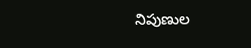నిపుణుల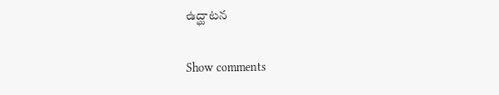ఉద్ఘాటన

Show comments